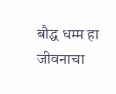बौद्ध धम्म हा जीवनाचा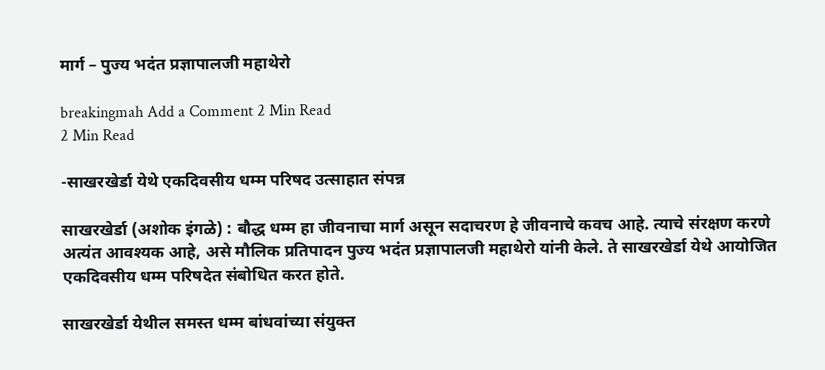मार्ग – पुज्य भदंत प्रज्ञापालजी महाथेरो

breakingmah Add a Comment 2 Min Read
2 Min Read

-साखरखेर्डा येथे एकदिवसीय धम्म परिषद उत्साहात संपन्न

साखरखेर्डा (अशोक इंगळे) : बौद्ध धम्म हा जीवनाचा मार्ग असून सदाचरण हे जीवनाचे कवच आहे. त्याचे संरक्षण करणे अत्यंत आवश्यक आहे, असे मौलिक प्रतिपादन पुज्य भदंत प्रज्ञापालजी महाथेरो यांनी केले. ते साखरखेर्डा येथे आयोजित एकदिवसीय धम्म परिषदेत संबोधित करत होते.

साखरखेर्डा येथील समस्त धम्म बांधवांच्या संयुक्त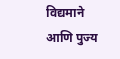विद्यमाने आणि पुज्य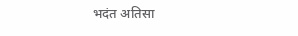भदंत अतिसा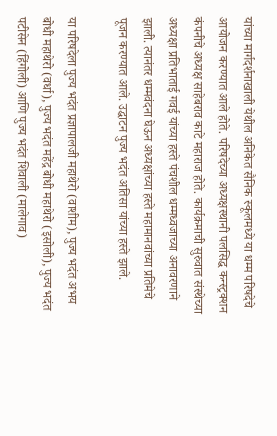यांच्या मार्गदर्शनाखाली येथील अनिकेत सैनिक स्कूलमध्ये या धम्म परिषदेचे आयोजन करण्यात आले होते. परिषदेच्या अध्यक्षस्थानी पलसिद्ध कन्स्ट्रक्शन कंपनीचे अध्यक्ष साहेबराव काटे महाराज होते. कार्यक्रमाची सुरुवात संस्थेच्या अध्यक्षा प्रतिभाताई गवई यांच्या हस्ते पंचशील धम्मध्वजाच्या अनावरणाने झाली. त्यानंतर धम्मवंदना घेऊन अध्यक्षांच्या हस्ते महामानवांच्या प्रतिमेचे पूजन करण्यात आले. उद्घाटन पुज्य भदंत अतिसा यांच्या हस्ते झाले.

या परिषदेला पुज्य भदंत प्रज्ञापालजी महाथेरो (वाशीम), पुज्य भदंत अभय बोधी महाथेरो (वर्धा), पुज्य भदंत महेंद्र बोधी महाथेरो (इसोली), पुज्य भदंत पटीसेन (हिंगोली) आणि पुज्य भदंत शिवाली (मालेगाव)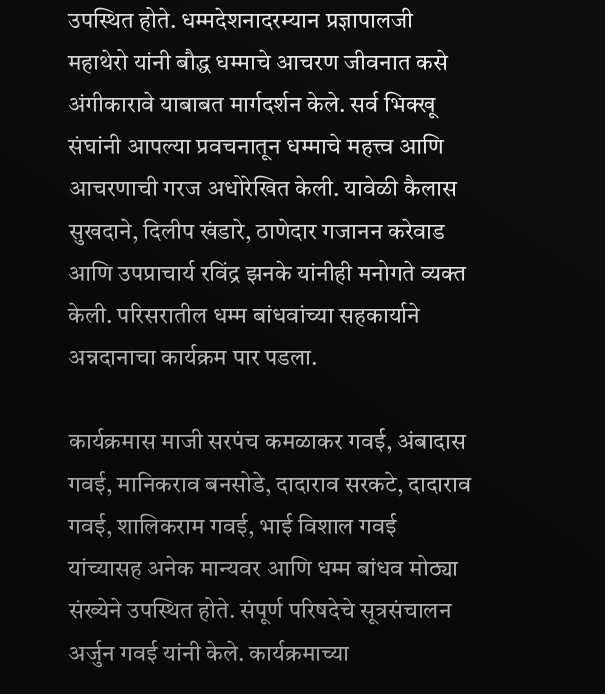उपस्थित होते. धम्मदेशनादरम्यान प्रज्ञापालजी महाथेरो यांनी बौद्ध धम्माचे आचरण जीवनात कसे अंगीकारावे याबाबत मार्गदर्शन केले. सर्व भिक्खू संघांनी आपल्या प्रवचनातून धम्माचे महत्त्व आणि आचरणाची गरज अधोरेखित केली. यावेळी कैलास सुखदाने, दिलीप खंडारे, ठाणेदार गजानन करेवाड आणि उपप्राचार्य रविंद्र झनके यांनीही मनोगते व्यक्त केली. परिसरातील धम्म बांधवांच्या सहकार्याने अन्नदानाचा कार्यक्रम पार पडला.

कार्यक्रमास माजी सरपंच कमळाकर गवई, अंबादास गवई, मानिकराव बनसोडे, दादाराव सरकटे, दादाराव गवई, शालिकराम गवई, भाई विशाल गवई यांच्यासह अनेक मान्यवर आणि धम्म बांधव मोठ्या संख्येने उपस्थित होते. संपूर्ण परिषदेचे सूत्रसंचालन अर्जुन गवई यांनी केले. कार्यक्रमाच्या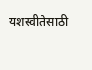यशस्वीतेसाठी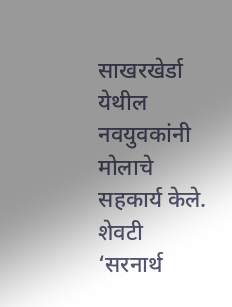साखरखेर्डा येथील नवयुवकांनी मोलाचे सहकार्य केले. शेवटी ‘सरनार्थ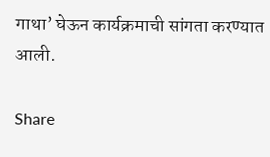गाथा’ घेऊन कार्यक्रमाची सांगता करण्यात आली.

Share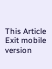This Article
Exit mobile version